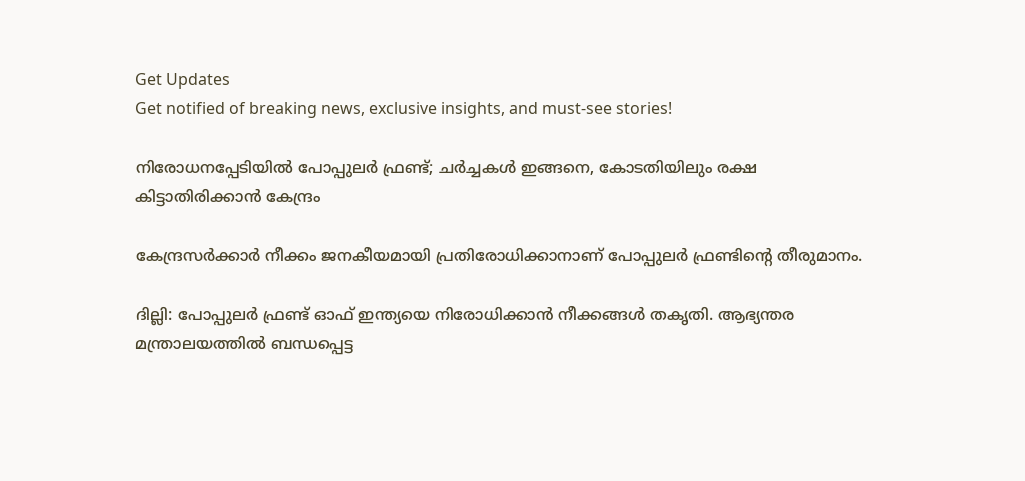Get Updates
Get notified of breaking news, exclusive insights, and must-see stories!

നിരോധനപ്പേടിയില്‍ പോപ്പുലര്‍ ഫ്രണ്ട്; ചര്‍ച്ചകള്‍ ഇങ്ങനെ, കോടതിയിലും രക്ഷ കിട്ടാതിരിക്കാന്‍ കേന്ദ്രം

കേന്ദ്രസര്‍ക്കാര്‍ നീക്കം ജനകീയമായി പ്രതിരോധിക്കാനാണ് പോപ്പുലര്‍ ഫ്രണ്ടിന്റെ തീരുമാനം.

ദില്ലി: പോപ്പുലര്‍ ഫ്രണ്ട് ഓഫ് ഇന്ത്യയെ നിരോധിക്കാന്‍ നീക്കങ്ങള്‍ തകൃതി. ആഭ്യന്തര മന്ത്രാലയത്തില്‍ ബന്ധപ്പെട്ട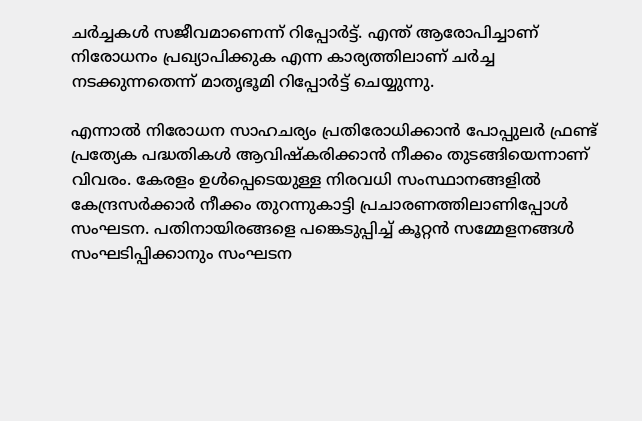ചര്‍ച്ചകള്‍ സജീവമാണെന്ന് റിപ്പോര്‍ട്ട്. എന്ത് ആരോപിച്ചാണ് നിരോധനം പ്രഖ്യാപിക്കുക എന്ന കാര്യത്തിലാണ് ചര്‍ച്ച നടക്കുന്നതെന്ന് മാതൃഭൂമി റിപ്പോര്‍ട്ട് ചെയ്യുന്നു.

എന്നാല്‍ നിരോധന സാഹചര്യം പ്രതിരോധിക്കാന്‍ പോപ്പുലര്‍ ഫ്രണ്ട് പ്രത്യേക പദ്ധതികള്‍ ആവിഷ്‌കരിക്കാന്‍ നീക്കം തുടങ്ങിയെന്നാണ് വിവരം. കേരളം ഉള്‍പ്പെടെയുള്ള നിരവധി സംസ്ഥാനങ്ങളില്‍ കേന്ദ്രസര്‍ക്കാര്‍ നീക്കം തുറന്നുകാട്ടി പ്രചാരണത്തിലാണിപ്പോള്‍ സംഘടന. പതിനായിരങ്ങളെ പങ്കെടുപ്പിച്ച് കൂറ്റന്‍ സമ്മേളനങ്ങള്‍ സംഘടിപ്പിക്കാനും സംഘടന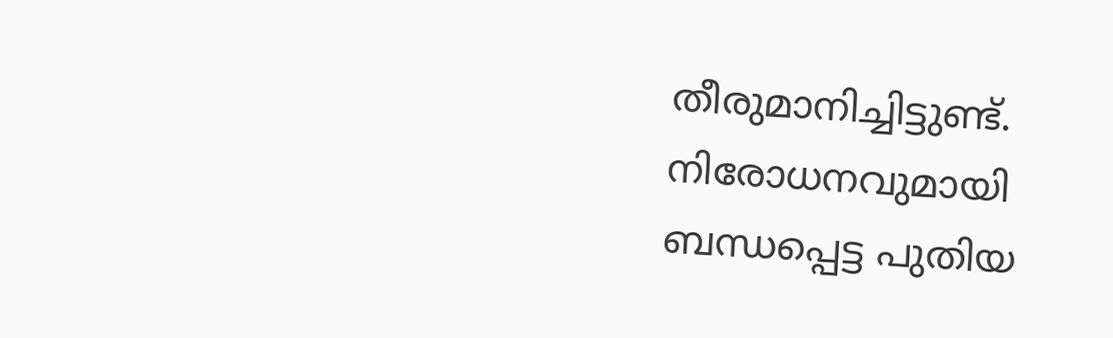തീരുമാനിച്ചിട്ടുണ്ട്. നിരോധനവുമായി ബന്ധപ്പെട്ട പുതിയ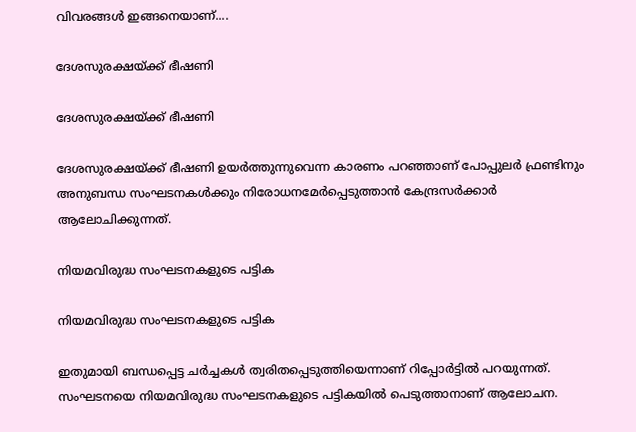വിവരങ്ങള്‍ ഇങ്ങനെയാണ്....

ദേശസുരക്ഷയ്ക്ക് ഭീഷണി

ദേശസുരക്ഷയ്ക്ക് ഭീഷണി

ദേശസുരക്ഷയ്ക്ക് ഭീഷണി ഉയര്‍ത്തുന്നുവെന്ന കാരണം പറഞ്ഞാണ് പോപ്പുലര്‍ ഫ്രണ്ടിനും അനുബന്ധ സംഘടനകള്‍ക്കും നിരോധനമേര്‍പ്പെടുത്താന്‍ കേന്ദ്രസര്‍ക്കാര്‍ ആലോചിക്കുന്നത്.

നിയമവിരുദ്ധ സംഘടനകളുടെ പട്ടിക

നിയമവിരുദ്ധ സംഘടനകളുടെ പട്ടിക

ഇതുമായി ബന്ധപ്പെട്ട ചര്‍ച്ചകള്‍ ത്വരിതപ്പെടുത്തിയെന്നാണ് റിപ്പോര്‍ട്ടില്‍ പറയുന്നത്. സംഘടനയെ നിയമവിരുദ്ധ സംഘടനകളുടെ പട്ടികയില്‍ പെടുത്താനാണ് ആലോചന.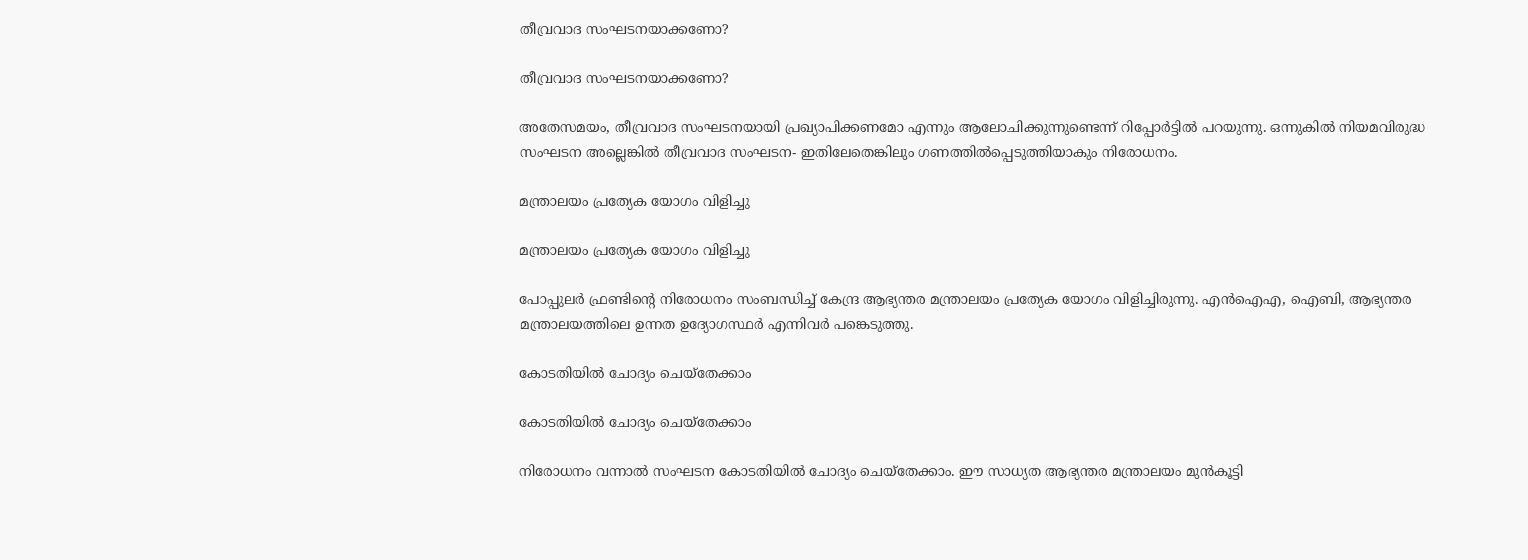തീവ്രവാദ സംഘടനയാക്കണോ?

തീവ്രവാദ സംഘടനയാക്കണോ?

അതേസമയം, തീവ്രവാദ സംഘടനയായി പ്രഖ്യാപിക്കണമോ എന്നും ആലോചിക്കുന്നുണ്ടെന്ന് റിപ്പോര്‍ട്ടില്‍ പറയുന്നു. ഒന്നുകില്‍ നിയമവിരുദ്ധ സംഘടന അല്ലെങ്കില്‍ തീവ്രവാദ സംഘടന- ഇതിലേതെങ്കിലും ഗണത്തില്‍പ്പെടുത്തിയാകും നിരോധനം.

മന്ത്രാലയം പ്രത്യേക യോഗം വിളിച്ചു

മന്ത്രാലയം പ്രത്യേക യോഗം വിളിച്ചു

പോപ്പുലര്‍ ഫ്രണ്ടിന്റെ നിരോധനം സംബന്ധിച്ച് കേന്ദ്ര ആഭ്യന്തര മന്ത്രാലയം പ്രത്യേക യോഗം വിളിച്ചിരുന്നു. എന്‍ഐഎ, ഐബി, ആഭ്യന്തര മന്ത്രാലയത്തിലെ ഉന്നത ഉദ്യോഗസ്ഥര്‍ എന്നിവര്‍ പങ്കെടുത്തു.

കോടതിയില്‍ ചോദ്യം ചെയ്‌തേക്കാം

കോടതിയില്‍ ചോദ്യം ചെയ്‌തേക്കാം

നിരോധനം വന്നാല്‍ സംഘടന കോടതിയില്‍ ചോദ്യം ചെയ്‌തേക്കാം. ഈ സാധ്യത ആഭ്യന്തര മന്ത്രാലയം മുന്‍കൂട്ടി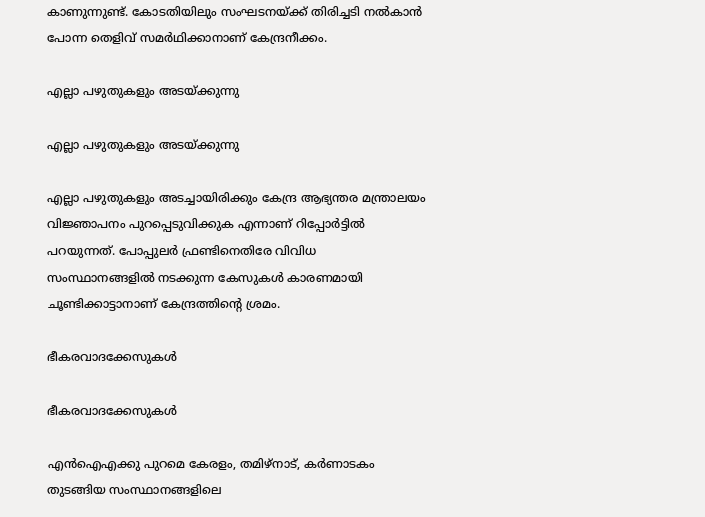കാണുന്നുണ്ട്. കോടതിയിലും സംഘടനയ്ക്ക് തിരിച്ചടി നല്‍കാന്‍ പോന്ന തെളിവ് സമര്‍ഥിക്കാനാണ് കേന്ദ്രനീക്കം.

എല്ലാ പഴുതുകളും അടയ്ക്കുന്നു

എല്ലാ പഴുതുകളും അടയ്ക്കുന്നു

എല്ലാ പഴുതുകളും അടച്ചായിരിക്കും കേന്ദ്ര ആഭ്യന്തര മന്ത്രാലയം വിജ്ഞാപനം പുറപ്പെടുവിക്കുക എന്നാണ് റിപ്പോര്‍ട്ടില്‍ പറയുന്നത്. പോപ്പുലര്‍ ഫ്രണ്ടിനെതിരേ വിവിധ സംസ്ഥാനങ്ങളില്‍ നടക്കുന്ന കേസുകള്‍ കാരണമായി ചൂണ്ടിക്കാട്ടാനാണ് കേന്ദ്രത്തിന്റെ ശ്രമം.

ഭീകരവാദക്കേസുകള്‍

ഭീകരവാദക്കേസുകള്‍

എന്‍ഐഎക്കു പുറമെ കേരളം, തമിഴ്‌നാട്, കര്‍ണാടകം തുടങ്ങിയ സംസ്ഥാനങ്ങളിലെ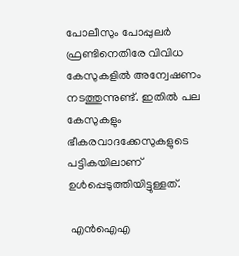പോലീസും പോപ്പുലര്‍ ഫ്രണ്ടിനെതിരേ വിവിധ കേസുകളില്‍ അന്വേഷണം നടത്തുന്നുണ്ട്. ഇതില്‍ പല കേസുകളും ഭീകരവാദക്കേസുകളുടെ പട്ടികയിലാണ് ഉള്‍പ്പെടുത്തിയിട്ടുള്ളത്.

 എന്‍ഐഎ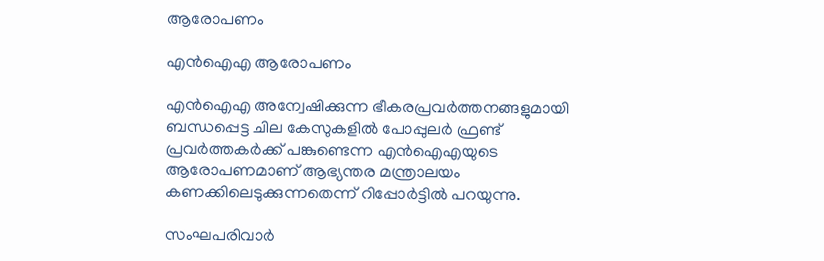ആരോപണം

എന്‍ഐഎ ആരോപണം

എന്‍ഐഎ അന്വേഷിക്കുന്ന ഭീകരപ്രവര്‍ത്തനങ്ങളുമായി ബന്ധപ്പെട്ട ചില കേസുകളില്‍ പോപ്പുലര്‍ ഫ്രണ്ട് പ്രവര്‍ത്തകര്‍ക്ക് പങ്കുണ്ടെന്ന എന്‍ഐഎയുടെ ആരോപണമാണ് ആഭ്യന്തര മന്ത്രാലയം കണക്കിലെടുക്കുന്നതെന്ന് റിപ്പോര്‍ട്ടില്‍ പറയുന്നു.

സംഘപരിവാര്‍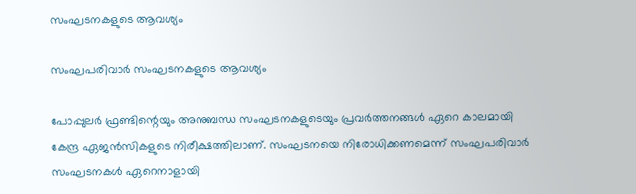സംഘടനകളുടെ ആവശ്യം

സംഘപരിവാര്‍ സംഘടനകളുടെ ആവശ്യം

പോപ്പുലര്‍ ഫ്രണ്ടിന്റെയും അനുബന്ധ സംഘടനകളുടെയും പ്രവര്‍ത്തനങ്ങള്‍ ഏറെ കാലമായി കേന്ദ്ര ഏജന്‍സികളുടെ നിരീക്ഷത്തിലാണ്. സംഘടനയെ നിരോധിക്കണമെന്ന് സംഘപരിവാര്‍ സംഘടനകള്‍ ഏറെനാളായി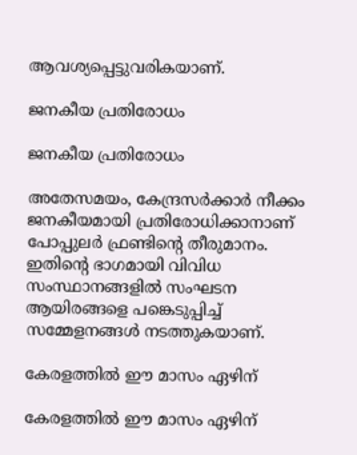ആവശ്യപ്പെട്ടുവരികയാണ്.

ജനകീയ പ്രതിരോധം

ജനകീയ പ്രതിരോധം

അതേസമയം, കേന്ദ്രസര്‍ക്കാര്‍ നീക്കം ജനകീയമായി പ്രതിരോധിക്കാനാണ് പോപ്പുലര്‍ ഫ്രണ്ടിന്റെ തീരുമാനം. ഇതിന്റെ ഭാഗമായി വിവിധ സംസ്ഥാനങ്ങളില്‍ സംഘടന ആയിരങ്ങളെ പങ്കെടുപ്പിച്ച് സമ്മേളനങ്ങള്‍ നടത്തുകയാണ്.

കേരളത്തില്‍ ഈ മാസം ഏഴിന്

കേരളത്തില്‍ ഈ മാസം ഏഴിന്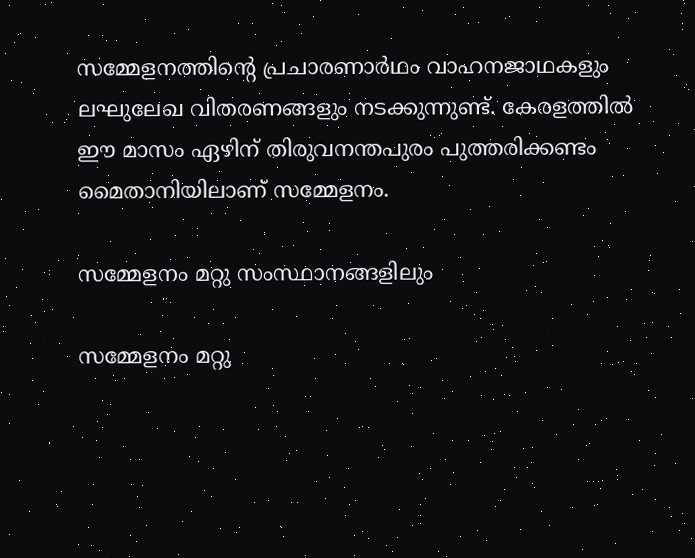സമ്മേളനത്തിന്റെ പ്രചാരണാര്‍ഥം വാഹനജാഥകളും ലഘുലേഖ വിതരണങ്ങളും നടക്കുന്നുണ്ട്. കേരളത്തില്‍ ഈ മാസം ഏഴിന് തിരുവനന്തപുരം പുത്തരിക്കണ്ടം മൈതാനിയിലാണ് സമ്മേളനം.

സമ്മേളനം മറ്റു സംസ്ഥാനങ്ങളിലും

സമ്മേളനം മറ്റു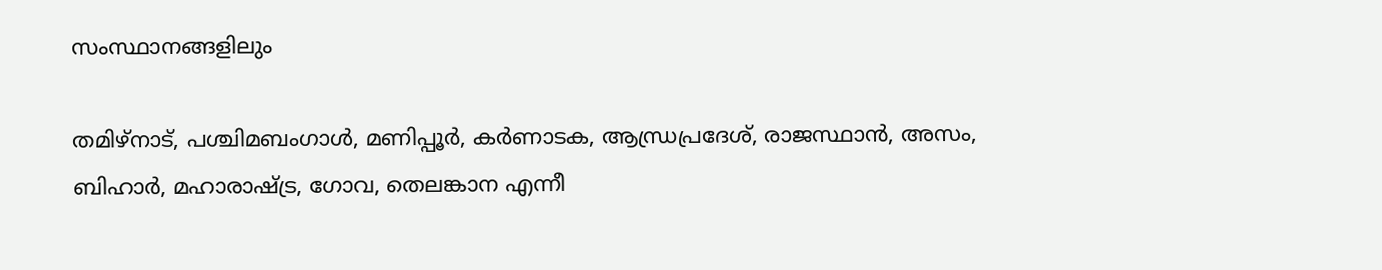സംസ്ഥാനങ്ങളിലും

തമിഴ്‌നാട്, പശ്ചിമബംഗാള്‍, മണിപ്പൂര്‍, കര്‍ണാടക, ആന്ധ്രപ്രദേശ്, രാജസ്ഥാന്‍, അസം, ബിഹാര്‍, മഹാരാഷ്ട്ര, ഗോവ, തെലങ്കാന എന്നീ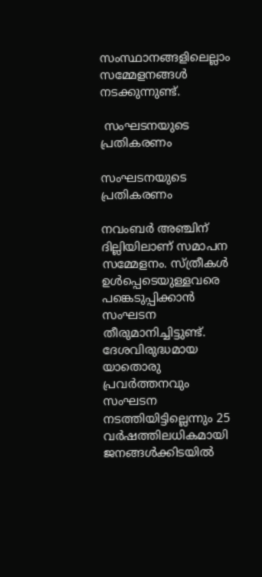സംസ്ഥാനങ്ങളിലെല്ലാം സമ്മേളനങ്ങള്‍ നടക്കുന്നുണ്ട്.

 സംഘടനയുടെ പ്രതികരണം

സംഘടനയുടെ പ്രതികരണം

നവംബര്‍ അഞ്ചിന് ദില്ലിയിലാണ് സമാപന സമ്മേളനം. സ്ത്രീകള്‍ ഉള്‍പ്പെടെയുള്ളവരെ പങ്കെടുപ്പിക്കാന്‍ സംഘടന തീരുമാനിച്ചിട്ടുണ്ട്. ദേശവിരുദ്ധമായ യാതൊരു പ്രവര്‍ത്തനവും സംഘടന നടത്തിയിട്ടില്ലെന്നും 25 വര്‍ഷത്തിലധികമായി ജനങ്ങള്‍ക്കിടയില്‍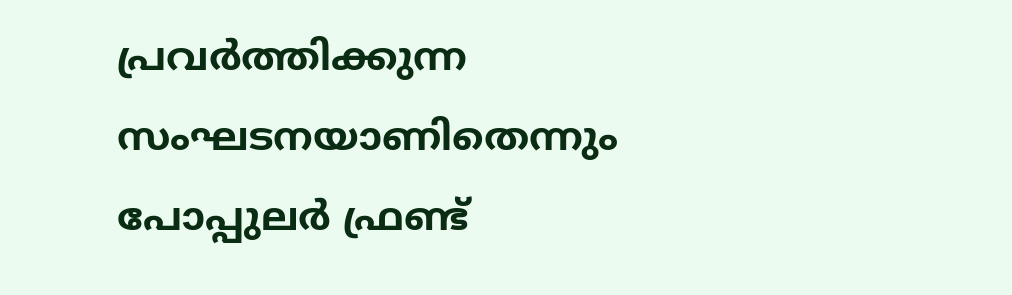പ്രവര്‍ത്തിക്കുന്ന സംഘടനയാണിതെന്നും പോപ്പുലര്‍ ഫ്രണ്ട്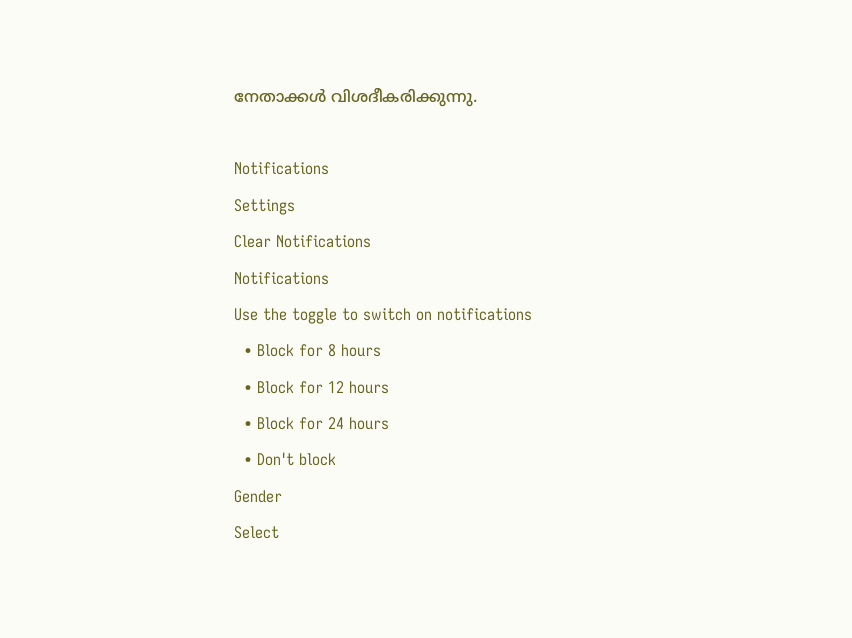നേതാക്കള്‍ വിശദീകരിക്കുന്നു.

Notifications
Settings
Clear Notifications
Notifications
Use the toggle to switch on notifications
  • Block for 8 hours
  • Block for 12 hours
  • Block for 24 hours
  • Don't block
Gender
Select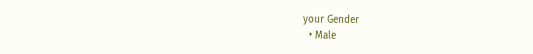your Gender
  • Male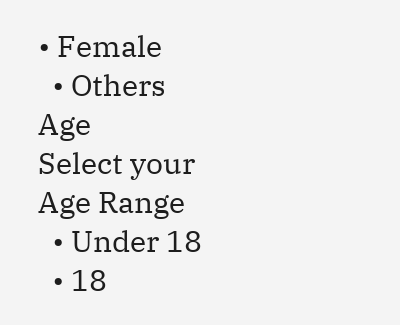• Female
  • Others
Age
Select your Age Range
  • Under 18
  • 18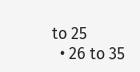to 25
  • 26 to 35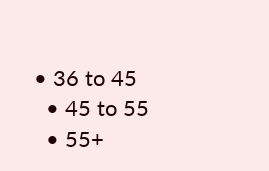• 36 to 45
  • 45 to 55
  • 55+